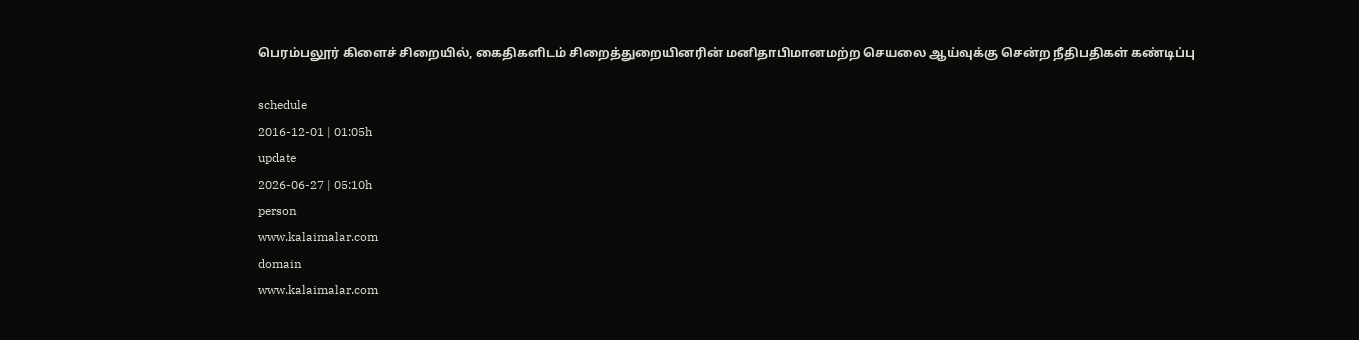பெரம்பலூர் கிளைச் சிறையில், கைதிகளிடம் சிறைத்துறையினரின் மனிதாபிமானமற்ற செயலை ஆய்வுக்கு சென்ற நீதிபதிகள் கண்டிப்பு

schedule
2016-12-01 | 01:05h
update
2026-06-27 | 05:10h
person
www.kalaimalar.com
domain
www.kalaimalar.com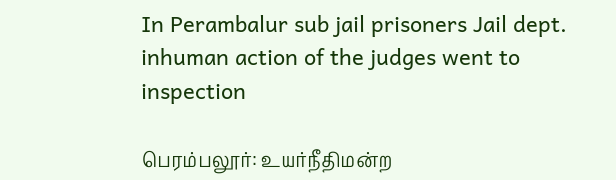In Perambalur sub jail prisoners Jail dept. inhuman action of the judges went to inspection

பெரம்பலூர்: உயர்நீதிமன்ற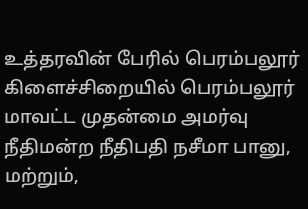உத்தரவின் பேரில் பெரம்பலூர் கிளைச்சிறையில் பெரம்பலூர் மாவட்ட முதன்மை அமர்வு நீதிமன்ற நீதிபதி நசீமா பானு, மற்றும்,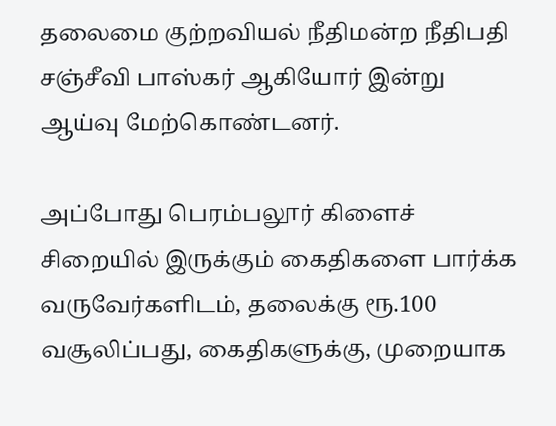தலைமை குற்றவியல் நீதிமன்ற நீதிபதி சஞ்சீவி பாஸ்கர் ஆகியோர் இன்று ஆய்வு மேற்கொண்டனர்.

அப்போது பெரம்பலூர் கிளைச் சிறையில் இருக்கும் கைதிகளை பார்க்க வருவேர்களிடம், தலைக்கு ரூ.100 வசூலிப்பது, கைதிகளுக்கு, முறையாக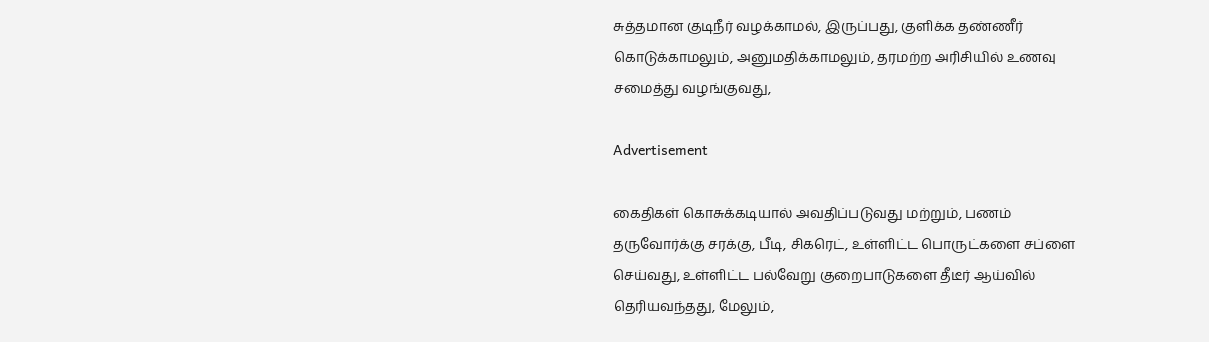சுத்தமான குடிநீர் வழக்காமல், இருப்பது, குளிக்க தண்ணீர் கொடுக்காமலும், அனுமதிக்காமலும், தரமற்ற அரிசியில் உணவு சமைத்து வழங்குவது,

Advertisement

கைதிகள் கொசுக்கடியால் அவதிப்படுவது மற்றும், பணம் தருவோர்க்கு சரக்கு, பீடி, சிகரெட், உள்ளிட்ட பொருட்களை சப்ளை செய்வது, உள்ளிட்ட பல்வேறு குறைபாடுகளை தீடீர் ஆய்வில் தெரியவந்தது, மேலும்,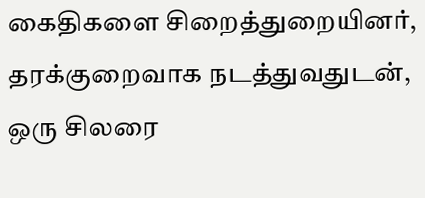கைதிகளை சிறைத்துறையினர், தரக்குறைவாக நடத்துவதுடன், ஒரு சிலரை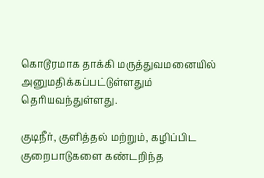கொடூரமாக தாக்கி மருத்துவமனையில் அனுமதிக்கப்பட்டுள்ளதும் தெரியவந்துள்ளது.

குடிநீர், குளித்தல் மற்றும், கழிப்பிட குறைபாடுகளை கண்டறிந்த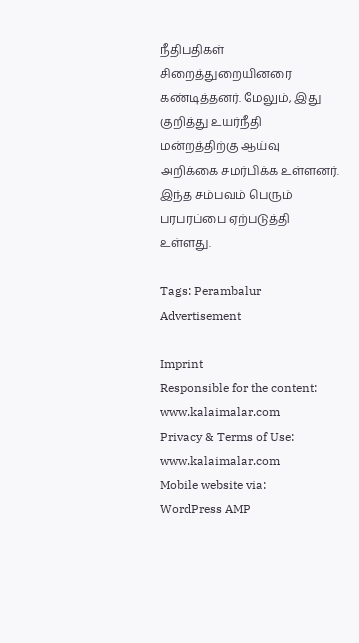நீதிபதிகள் சிறைத்துறையினரை கண்டித்தனர். மேலும், இது குறித்து உயர்நீதி மன்றத்திற்கு ஆய்வு அறிக்கை சமர்பிக்க உள்ளனர். இந்த சம்பவம் பெரும் பரபரப்பை ஏற்படுத்தி உள்ளது.

Tags: Perambalur
Advertisement

Imprint
Responsible for the content:
www.kalaimalar.com
Privacy & Terms of Use:
www.kalaimalar.com
Mobile website via:
WordPress AMP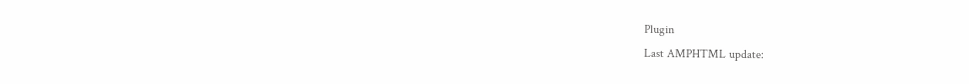Plugin
Last AMPHTML update: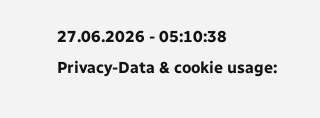27.06.2026 - 05:10:38
Privacy-Data & cookie usage: